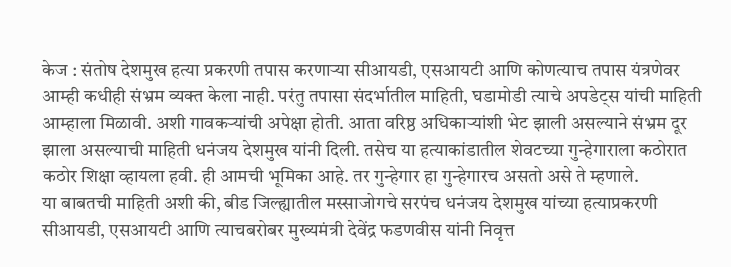केज : संतोष देशमुख हत्या प्रकरणी तपास करणाऱ्या सीआयडी, एसआयटी आणि कोणत्याच तपास यंत्रणेवर आम्ही कधीही संभ्रम व्यक्त केला नाही. परंतु तपासा संदर्भातील माहिती, घडामोडी त्याचे अपडेट्स यांची माहिती आम्हाला मिळावी. अशी गावकऱ्यांची अपेक्षा होती. आता वरिष्ठ अधिकाऱ्यांशी भेट झाली असल्याने संभ्रम दूर झाला असल्याची माहिती धनंजय देशमुख यांनी दिली. तसेच या हत्याकांडातील शेवटच्या गुन्हेगाराला कठोरात कठोर शिक्षा व्हायला हवी. ही आमची भूमिका आहे. तर गुन्हेगार हा गुन्हेगारच असतो असे ते म्हणाले.
या बाबतची माहिती अशी की, बीड जिल्ह्यातील मस्साजोगचे सरपंच धनंजय देशमुख यांच्या हत्याप्रकरणी सीआयडी, एसआयटी आणि त्याचबरोबर मुख्यमंत्री देवेंद्र फडणवीस यांनी निवृत्त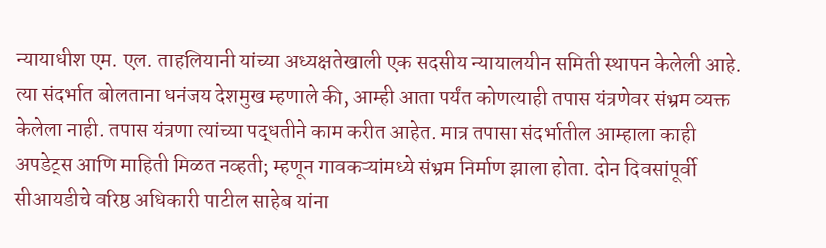न्यायाधीश एम. एल. ताहलियानी यांच्या अध्यक्षतेखाली एक सदसीय न्यायालयीन समिती स्थापन केलेली आहे. त्या संदर्भात बोलताना धनंजय देशमुख म्हणाले की, आम्ही आता पर्यंत कोणत्याही तपास यंत्रणेवर संभ्रम व्यक्त केलेला नाही. तपास यंत्रणा त्यांच्या पद्धतीने काम करीत आहेत. मात्र तपासा संदर्भातील आम्हाला काही अपडेट्स आणि माहिती मिळत नव्हती; म्हणून गावकऱ्यांमध्ये संभ्रम निर्माण झाला होता. दोन दिवसांपूर्वी सीआयडीचे वरिष्ठ अधिकारी पाटील साहेब यांना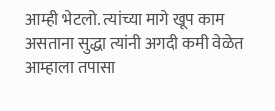आम्ही भेटलो. त्यांच्या मागे खूप काम असताना सुद्धा त्यांनी अगदी कमी वेळेत आम्हाला तपासा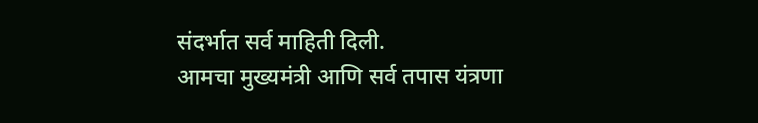संदर्भात सर्व माहिती दिली.
आमचा मुख्यमंत्री आणि सर्व तपास यंत्रणा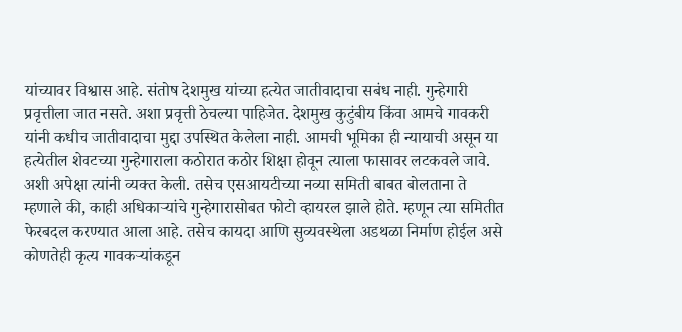यांच्यावर विश्वास आहे. संतोष देशमुख यांच्या हत्येत जातीवादाचा सबंध नाही. गुन्हेगारी प्रवृत्तीला जात नसते. अशा प्रवृत्ती ठेचल्या पाहिजेत. देशमुख कुटुंबीय किंवा आमचे गावकरी यांनी कधीच जातीवादाचा मुद्दा उपस्थित केलेला नाही. आमची भूमिका ही न्यायाची असून या हत्येतील शेवटच्या गुन्हेगाराला कठोरात कठोर शिक्षा होवून त्याला फासावर लटकवले जावे. अशी अपेक्षा त्यांनी व्यक्त केली. तसेच एसआयटीच्या नव्या समिती बाबत बोलताना ते म्हणाले की, काही अधिकाऱ्यांचे गुन्हेगारासोबत फोटो व्हायरल झाले होते. म्हणून त्या समितीत फेरबदल करण्यात आला आहे. तसेच कायदा आणि सुव्यवस्थेला अडथळा निर्माण होईल असे कोणतेही कृत्य गावकऱ्यांकडून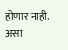होणार नाही. असा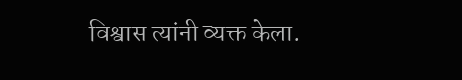विश्वास त्यांनी व्यक्त केला.